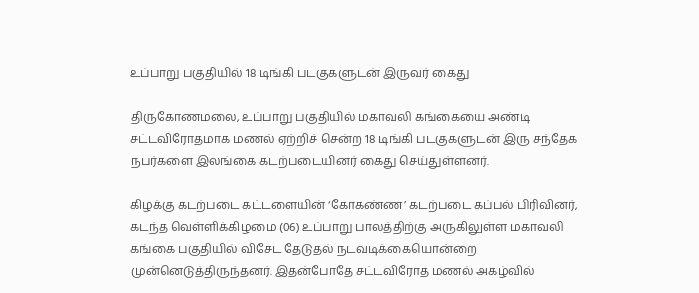உப்பாறு பகுதியில் 18 டிங்கி படகுகளுடன் இருவர் கைது

திருகோணமலை, உப்பாறு பகுதியில் மகாவலி கங்கையை அண்டி சட்டவிரோதமாக மணல் ஏற்றிச் சென்ற 18 டிங்கி படகுகளுடன் இரு சந்தேக நபர்களை இலங்கை கடற்படையினர் கைது செய்துள்ளனர்.

கிழக்கு கடற்படை கட்டளையின் ‘கோகண்ண’ கடற்படை கப்பல் பிரிவினர், கடந்த வெள்ளிக்கிழமை (06) உப்பாறு பாலத்திற்கு அருகிலுள்ள மகாவலி கங்கை பகுதியில் விசேட தேடுதல் நடவடிக்கையொன்றை முன்னெடுத்திருந்தனர். இதன்போதே சட்டவிரோத மணல் அகழ்வில்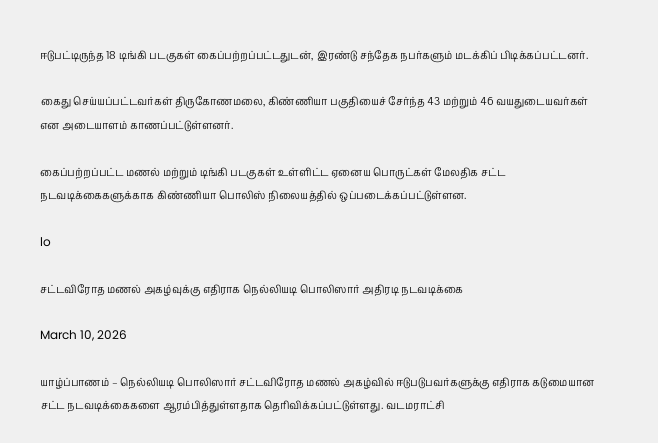ஈடுபட்டிருந்த 18 டிங்கி படகுகள் கைப்பற்றப்பட்டதுடன், இரண்டு சந்தேக நபர்களும் மடக்கிப் பிடிக்கப்பட்டனர்.

கைது செய்யப்பட்டவர்கள் திருகோணமலை, கிண்ணியா பகுதியைச் சேர்ந்த 43 மற்றும் 46 வயதுடையவர்கள் என அடையாளம் காணப்பட்டுள்ளனர்.

கைப்பற்றப்பட்ட மணல் மற்றும் டிங்கி படகுகள் உள்ளிட்ட ஏனைய பொருட்கள் மேலதிக சட்ட நடவடிக்கைகளுக்காக கிண்ணியா பொலிஸ் நிலையத்தில் ஒப்படைக்கப்பட்டுள்ளன.

lo

சட்டவிரோத மணல் அகழ்வுக்கு எதிராக நெல்லியடி பொலிஸார் அதிரடி நடவடிக்கை

March 10, 2026

யாழ்ப்பாணம் – நெல்லியடி பொலிஸார் சட்டவிரோத மணல் அகழ்வில் ஈடுபடுபவர்களுக்கு எதிராக கடுமையான சட்ட நடவடிக்கைகளை ஆரம்பித்துள்ளதாக தெரிவிக்கப்பட்டுள்ளது. வடமராட்சி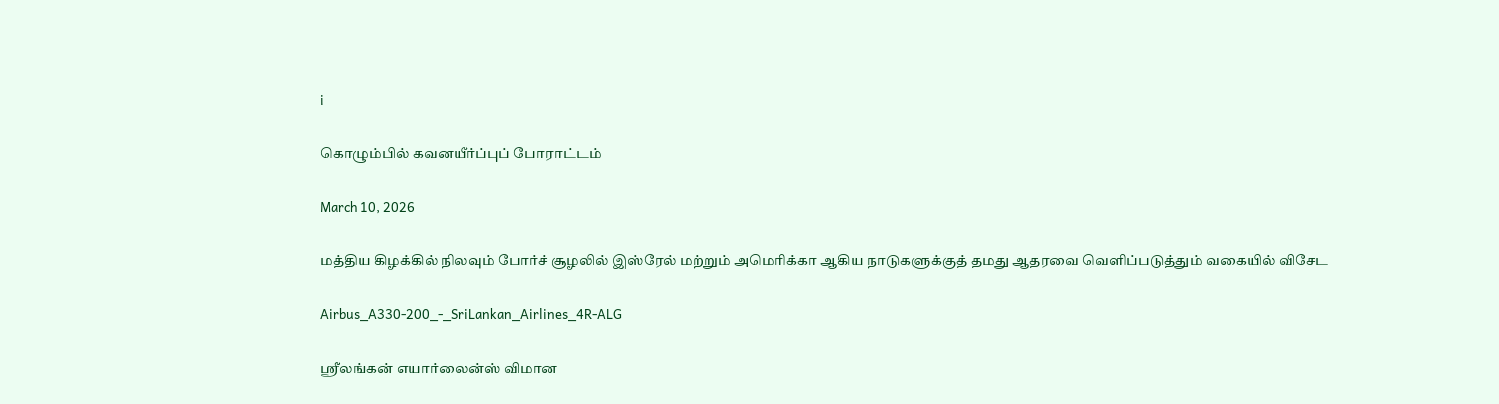i

கொழும்பில் கவனயீர்ப்புப் போராட்டம்

March 10, 2026

மத்திய கிழக்கில் நிலவும் போர்ச் சூழலில் இஸ்ரேல் மற்றும் அமெரிக்கா ஆகிய நாடுகளுக்குத் தமது ஆதரவை வெளிப்படுத்தும் வகையில் விசேட

Airbus_A330-200_-_SriLankan_Airlines_4R-ALG

ஸ்ரீலங்கன் எயார்லைன்ஸ் விமான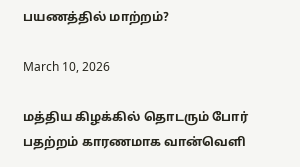பயணத்தில் மாற்றம்?

March 10, 2026

மத்திய கிழக்கில் தொடரும் போர் பதற்றம் காரணமாக வான்வெளி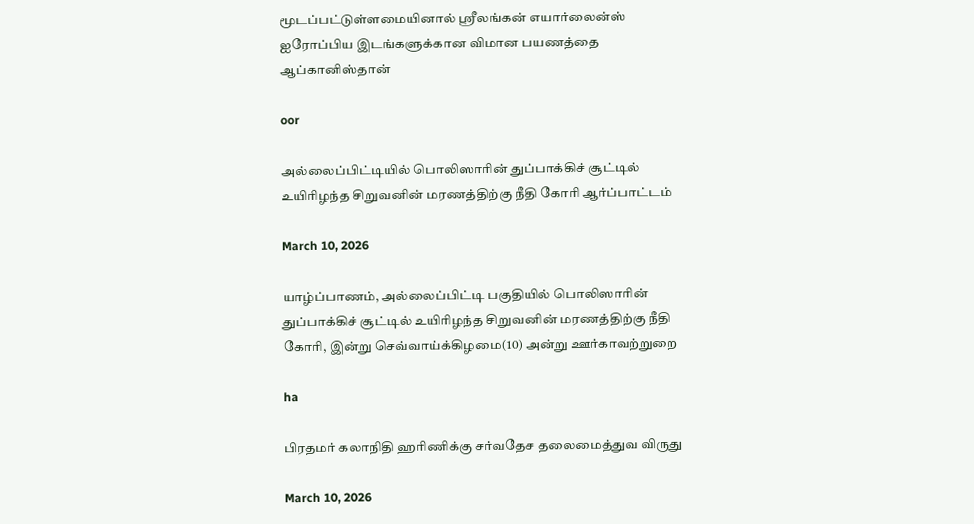மூடப்பட்டுள்ளமையினால் ஸ்ரீலங்கன் எயார்லைன்ஸ் ஐரோப்பிய இடங்களுக்கான விமான பயணத்தை ஆப்கானிஸ்தான்

oor

அல்லைப்பிட்டியில் பொலிஸாரின் துப்பாக்கிச் சூட்டில் உயிரிழந்த சிறுவனின் மரணத்திற்கு நீதி கோரி ஆர்ப்பாட்டம்

March 10, 2026

யாழ்ப்பாணம், அல்லைப்பிட்டி பகுதியில் பொலிஸாரின் துப்பாக்கிச் சூட்டில் உயிரிழந்த சிறுவனின் மரணத்திற்கு நீதி கோரி, இன்று செவ்வாய்க்கிழமை(10) அன்று ஊர்காவற்றுறை

ha

பிரதமர் கலாநிதி ஹரிணிக்கு சர்வதேச தலைமைத்துவ விருது

March 10, 2026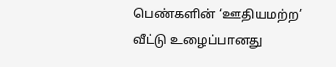பெண்களின் ‘ஊதியமற்ற’ வீட்டு உழைப்பானது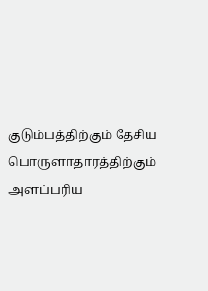குடும்பத்திற்கும் தேசிய பொருளாதாரத்திற்கும் அளப்பரிய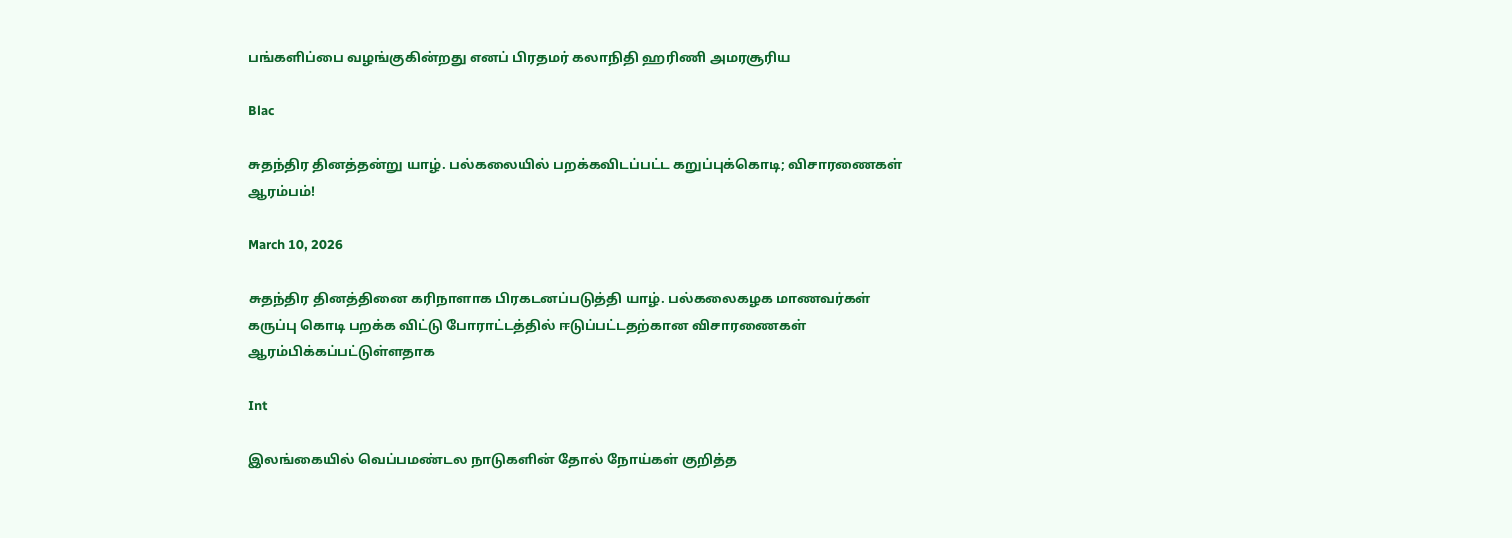பங்களிப்பை வழங்குகின்றது எனப் பிரதமர் கலாநிதி ஹரிணி அமரசூரிய

Blac

சுதந்திர தினத்தன்று யாழ். பல்கலையில் பறக்கவிடப்பட்ட கறுப்புக்கொடி; விசாரணைகள் ஆரம்பம்!

March 10, 2026

சுதந்திர தினத்தினை கரிநாளாக பிரகடனப்படுத்தி யாழ். பல்கலைகழக மாணவர்கள் கருப்பு கொடி பறக்க விட்டு போராட்டத்தில் ஈடுப்பட்டதற்கான விசாரணைகள் ஆரம்பிக்கப்பட்டுள்ளதாக

Int

இலங்கையில் வெப்பமண்டல நாடுகளின் தோல் நோய்கள் குறித்த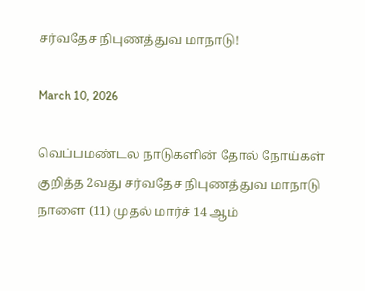சர்வதேச நிபுணத்துவ மாநாடு!

March 10, 2026

வெப்பமண்டல நாடுகளின் தோல் நோய்கள் குறித்த 2வது சர்வதேச நிபுணத்துவ மாநாடு நாளை (11) முதல் மார்ச் 14 ஆம்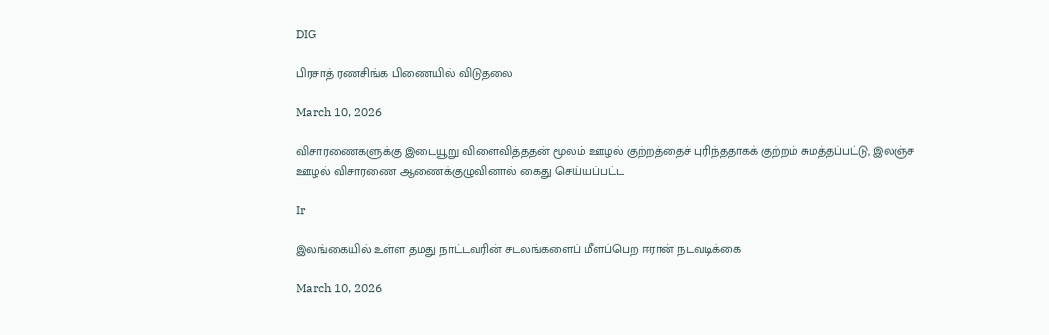DIG

பிரசாத் ரணசிங்க பிணையில் விடுதலை

March 10, 2026

விசாரணைகளுக்கு இடையூறு விளைவித்ததன் மூலம் ஊழல் குற்றத்தைச் புரிந்ததாகக் குற்றம் சுமத்தப்பட்டு, இலஞ்ச ஊழல் விசாரணை ஆணைக்குழுவினால் கைது செய்யப்பட்ட

Ir

இலங்கையில் உள்ள தமது நாட்டவரின் சடலங்களைப் மீளப்பெற ஈரான் நடவடிக்கை

March 10, 2026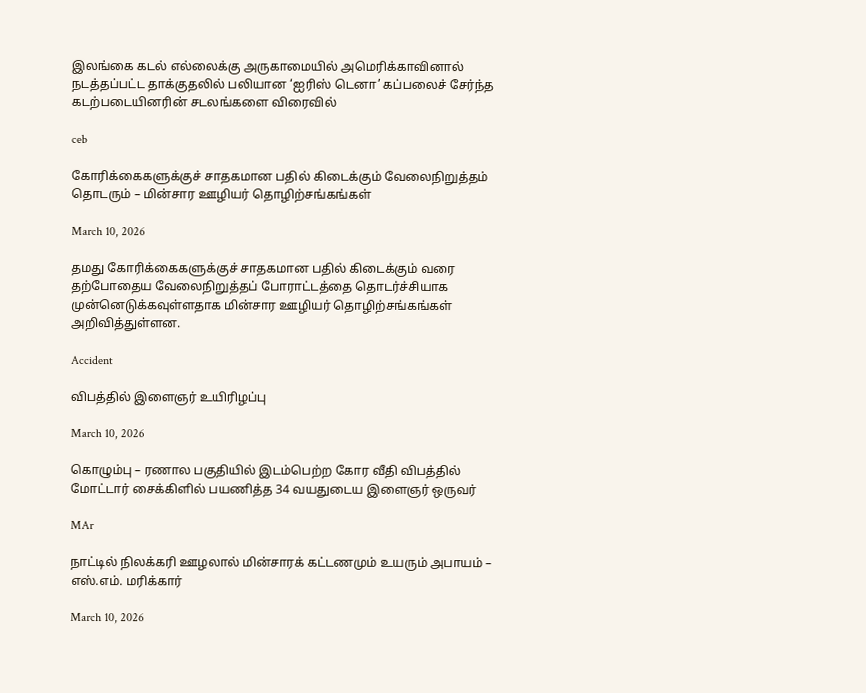இலங்கை கடல் எல்லைக்கு அருகாமையில் அமெரிக்காவினால் நடத்தப்பட்ட தாக்குதலில் பலியான ‘ஐரிஸ் டெனா’ கப்பலைச் சேர்ந்த கடற்படையினரின் சடலங்களை விரைவில்

ceb

கோரிக்கைகளுக்குச் சாதகமான பதில் கிடைக்கும் வேலைநிறுத்தம் தொடரும் – மின்சார ஊழியர் தொழிற்சங்கங்கள்

March 10, 2026

தமது கோரிக்கைகளுக்குச் சாதகமான பதில் கிடைக்கும் வரை தற்போதைய வேலைநிறுத்தப் போராட்டத்தை தொடர்ச்சியாக முன்னெடுக்கவுள்ளதாக மின்சார ஊழியர் தொழிற்சங்கங்கள் அறிவித்துள்ளன.

Accident

விபத்தில் இளைஞர் உயிரிழப்பு

March 10, 2026

கொழும்பு – ரணால பகுதியில் இடம்பெற்ற கோர வீதி விபத்தில் மோட்டார் சைக்கிளில் பயணித்த 34 வயதுடைய இளைஞர் ஒருவர்

MAr

நாட்டில் நிலக்கரி ஊழலால் மின்சாரக் கட்டணமும் உயரும் அபாயம் – எஸ்.எம். மரிக்கார்

March 10, 2026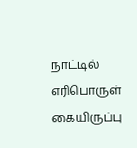நாட்டில் எரிபொருள் கையிருப்பு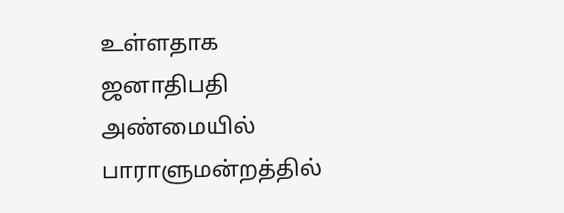உள்ளதாக ஜனாதிபதி அண்மையில் பாராளுமன்றத்தில்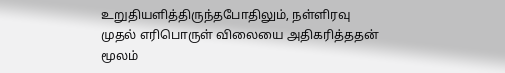உறுதியளித்திருந்தபோதிலும், நள்ளிரவு முதல் எரிபொருள் விலையை அதிகரித்ததன் மூலம்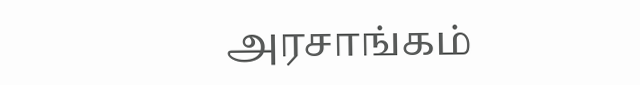அரசாங்கம்